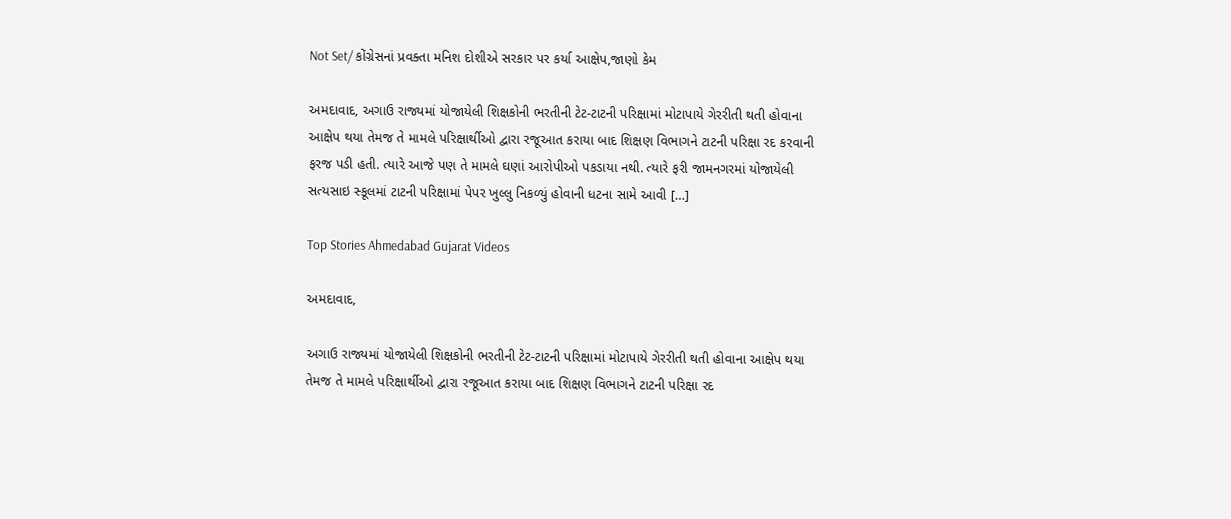Not Set/ કોંગ્રેસનાં પ્રવક્તા મનિશ દોશીએ સરકાર પર કર્યા આક્ષેપ,જાણો કેમ

અમદાવાદ, અગાઉ રાજ્યમાં યોજાયેલી શિક્ષકોની ભરતીની ટેટ-ટાટની પરિક્ષામાં મોટાપાયે ગેરરીતી થતી હોવાના આક્ષેપ થયા તેમજ તે મામલે પરિક્ષાર્થીઓ દ્વારા રજૂઆત કરાયા બાદ શિક્ષણ વિભાગને ટાટની પરિક્ષા રદ કરવાની ફરજ પડી હતી. ત્યારે આજે પણ તે મામલે ઘણાં આરોપીઓ પકડાયા નથી. ત્યારે ફરી જામનગરમાં યોજાયેલી સત્યસાઇ સ્કૂલમાં ટાટની પરિક્ષામાં પેપર ખુલ્લુ નિકળ્યું હોવાની ધટના સામે આવી […]

Top Stories Ahmedabad Gujarat Videos

અમદાવાદ,

અગાઉ રાજ્યમાં યોજાયેલી શિક્ષકોની ભરતીની ટેટ-ટાટની પરિક્ષામાં મોટાપાયે ગેરરીતી થતી હોવાના આક્ષેપ થયા તેમજ તે મામલે પરિક્ષાર્થીઓ દ્વારા રજૂઆત કરાયા બાદ શિક્ષણ વિભાગને ટાટની પરિક્ષા રદ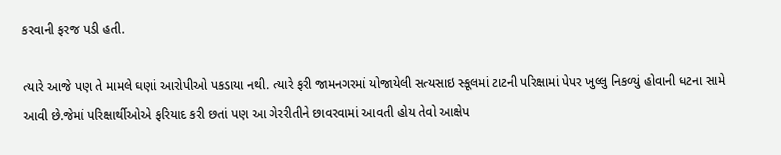કરવાની ફરજ પડી હતી.

ત્યારે આજે પણ તે મામલે ઘણાં આરોપીઓ પકડાયા નથી. ત્યારે ફરી જામનગરમાં યોજાયેલી સત્યસાઇ સ્કૂલમાં ટાટની પરિક્ષામાં પેપર ખુલ્લુ નિકળ્યું હોવાની ધટના સામે આવી છે.જેમાં પરિક્ષાર્થીઓએ ફરિયાદ કરી છતાં પણ આ ગેરરીતીને છાવરવામાં આવતી હોય તેવો આક્ષેપ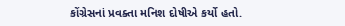કોંગ્રેસનાં પ્રવક્તા મનિશ દોષીએ કર્યો હતો.